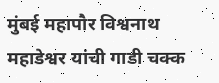मुंबई महापौर विश्वनाथ महाडेश्वर यांची गाडी चक्क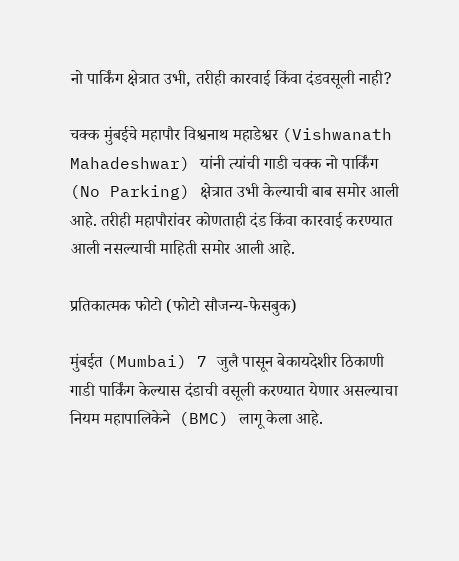नो पार्किंग क्षेत्रात उभी, तरीही कारवाई किंवा दंडवसूली नाही?

चक्क मुंबईचे महापौर विश्वनाथ महाडेश्वर (Vishwanath Mahadeshwar) यांनी त्यांची गाडी चक्क नो पार्किंग (No Parking) क्षेत्रात उभी केल्याची बाब समोर आली आहे. तरीही महापौरांवर कोणताही दंड किंवा कारवाई करण्यात आली नसल्याची माहिती समोर आली आहे.

प्रतिकात्मक फोटो (फोटो सौजन्य-फेसबुक)

मुंबईत (Mumbai) 7 जुलै पासून बेकायदेशीर ठिकाणी गाडी पार्किंग केल्यास दंडाची वसूली करण्यात येणार असल्याचा नियम महापालिकेने  (BMC) लागू केला आहे.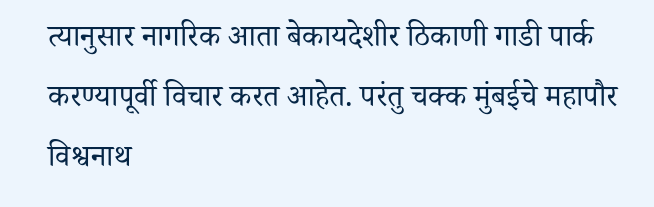त्यानुसार नागरिक आता बेकायदेशीर ठिकाणी गाडी पार्क करण्यापूर्वी विचार करत आहेत. परंतु चक्क मुंबईचे महापौर विश्वनाथ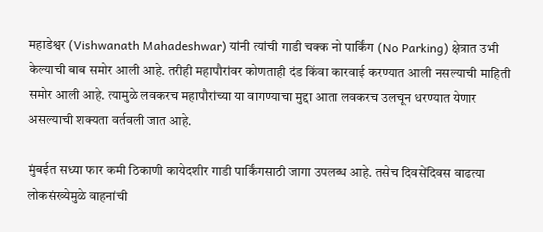महाडेश्वर (Vishwanath Mahadeshwar) यांनी त्यांची गाडी चक्क नो पार्किंग (No Parking) क्षेत्रात उभी केल्याची बाब समोर आली आहे. तरीही महापौरांवर कोणताही दंड किंवा कारवाई करण्यात आली नसल्याची माहिती समोर आली आहे. त्यामुळे लवकरच महापौरांच्या या वागण्याचा मुद्दा आता लवकरच उलचून धरण्यात येणार असल्याची शक्यता वर्तवली जात आहे.

मुंबईत सध्या फार कमी ठिकाणी कायेदशीर गाडी पार्किंगसाठी जागा उपलब्ध आहे. तसेच दिवसेंदिवस वाढत्या लोकसंख्येमुळे वाहनांची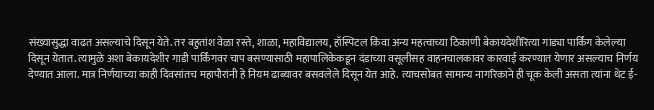संख्यासुद्धा वाढत असल्याचे दिसून येते. तर बहुतांश वेळा रस्ते, शाळा, महाविद्यालय, हॉस्पिटल किंवा अन्य महत्वाच्या ठिकाणी बेकायदेशीरित्या गाड्या पार्किंग केलेल्या दिसून येतात. त्यामुळे अशा बेकायदेशीर गाडी पार्किंगवर चाप बसण्यासाठी महापालिकेकडून दंडाच्या वसूलीसह वाहनचालकावर कारवाई करण्यात येणार असल्याच निर्णय देण्यात आला. मात्र निर्णयाच्या काही दिवसांतच महापौरांनी हे नियम ढाब्यावर बसवलेले दिसून येत आहे. त्याचसोबत सामान्य नागरिकाने ही चूक केली असता त्यांना थेट ई-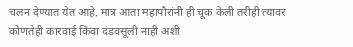चलन देण्यात येत आहे. मात्र आता महापौरांनी ही चूक केली तरीही त्यावर कोणतेही कारवाई किंवा दंडवसूली नाही अशी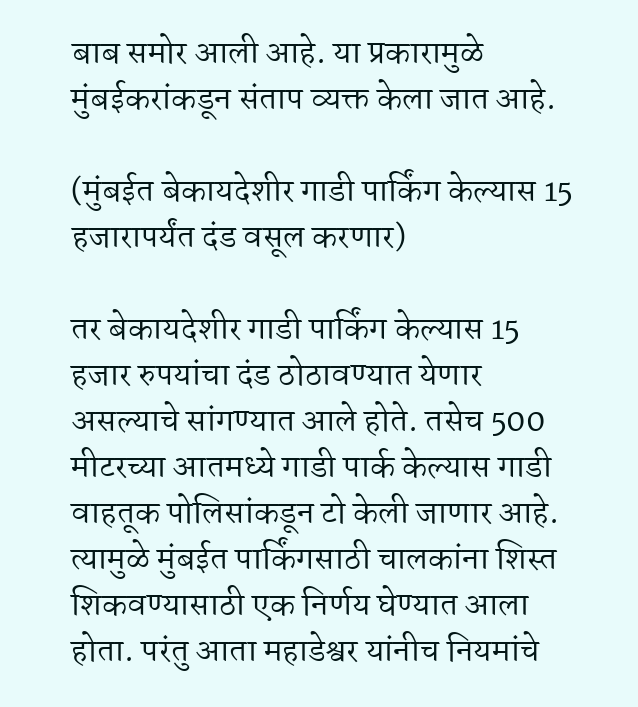बाब समोर आली आहे. या प्रकारामुळे मुंबईकरांकडून संताप व्यक्त केला जात आहे.

(मुंबईत बेकायदेशीर गाडी पार्किंग केल्यास 15 हजारापर्यंत दंड वसूल करणार)

तर बेकायदेशीर गाडी पार्किंग केल्यास 15 हजार रुपयांचा दंड ठोठावण्यात येणार असल्याचे सांगण्यात आले होते. तसेच 500 मीटरच्या आतमध्ये गाडी पार्क केल्यास गाडी वाहतूक पोलिसांकडून टो केली जाणार आहे. त्यामुळे मुंबईत पार्किंगसाठी चालकांना शिस्त शिकवण्यासाठी एक निर्णय घेण्यात आला होता. परंतु आता महाडेश्वर यांनीच नियमांचे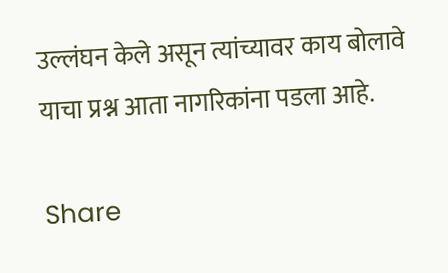उल्लंघन केले असून त्यांच्यावर काय बोलावे याचा प्रश्न आता नागरिकांना पडला आहे.

Share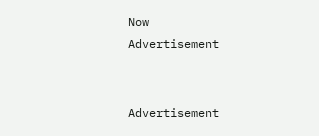Now
Advertisement


Advertisement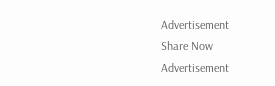Advertisement
Share Now
Advertisement